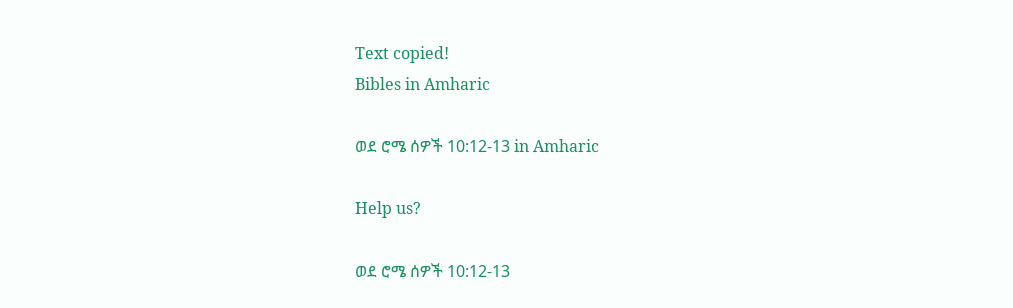Text copied!
Bibles in Amharic

ወደ ሮሜ ሰዎች 10:12-13 in Amharic

Help us?

ወደ ሮሜ ሰዎች 10:12-13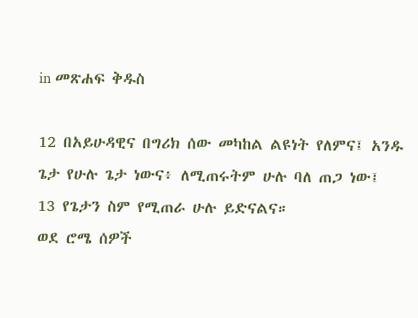in መጽሐፍ ቅዱስ

12 በአይሁዳዊና በግሪክ ሰው መካከል ልዩነት የለምና፤ አንዱ ጌታ የሁሉ ጌታ ነውና፥ ለሚጠሩትም ሁሉ ባለ ጠጋ ነው፤
13 የጌታን ስም የሚጠራ ሁሉ ይድናልና።
ወደ ሮሜ ሰዎች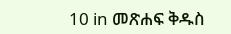10 in መጽሐፍ ቅዱስ